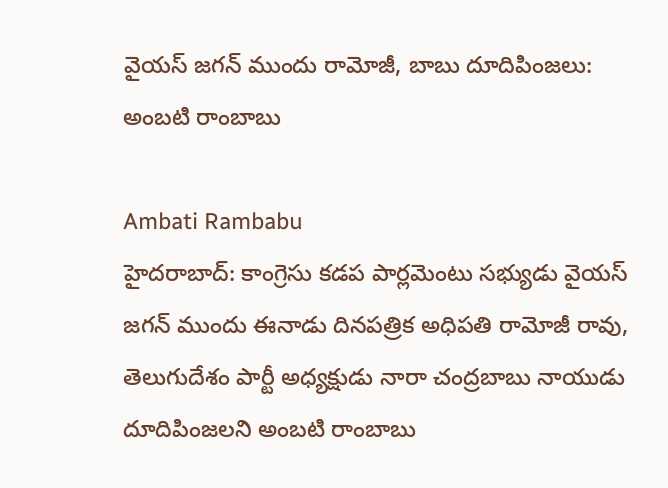వైయస్ జగన్ ముందు రామోజీ, బాబు దూదిపింజలు: అంబటి రాంబాబు

Ambati Rambabu
హైదరాబాద్: కాంగ్రెసు కడప పార్లమెంటు సభ్యుడు వైయస్ జగన్ ముందు ఈనాడు దినపత్రిక అధిపతి రామోజీ రావు, తెలుగుదేశం పార్టీ అధ్యక్షుడు నారా చంద్రబాబు నాయుడు దూదిపింజలని అంబటి రాంబాబు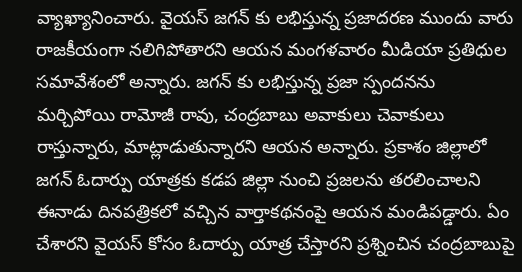వ్యాఖ్యానించారు. వైయస్ జగన్ కు లభిస్తున్న ప్రజాదరణ ముందు వారు రాజకీయంగా నలిగిపోతారని ఆయన మంగళవారం మీడియా ప్రతిధుల సమావేశంలో అన్నారు. జగన్ కు లభిస్తున్న ప్రజా స్పందనను మర్చిపోయి రామోజీ రావు, చంద్రబాబు అవాకులు చెవాకులు రాస్తున్నారు, మాట్లాడుతున్నారని ఆయన అన్నారు. ప్రకాశం జిల్లాలో జగన్ ఓదార్పు యాత్రకు కడప జిల్లా నుంచి ప్రజలను తరలించాలని ఈనాడు దినపత్రికలో వచ్చిన వార్తాకథనంపై ఆయన మండిపడ్డారు. ఏం చేశారని వైయస్ కోసం ఓదార్పు యాత్ర చేస్తారని ప్రశ్నించిన చంద్రబాబుపై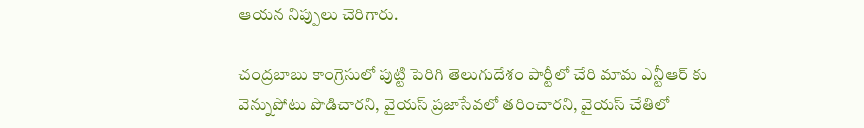ఆయన నిప్పులు చెరిగారు.

చంద్రబాబు కాంగ్రెసులో పుట్టి పెరిగి తెలుగుదేశం పార్టీలో చేరి మామ ఎన్టీఆర్ కు వెన్నుపోటు పొడిచారని, వైయస్ ప్రజాసేవలో తరించారని, వైయస్ చేతిలో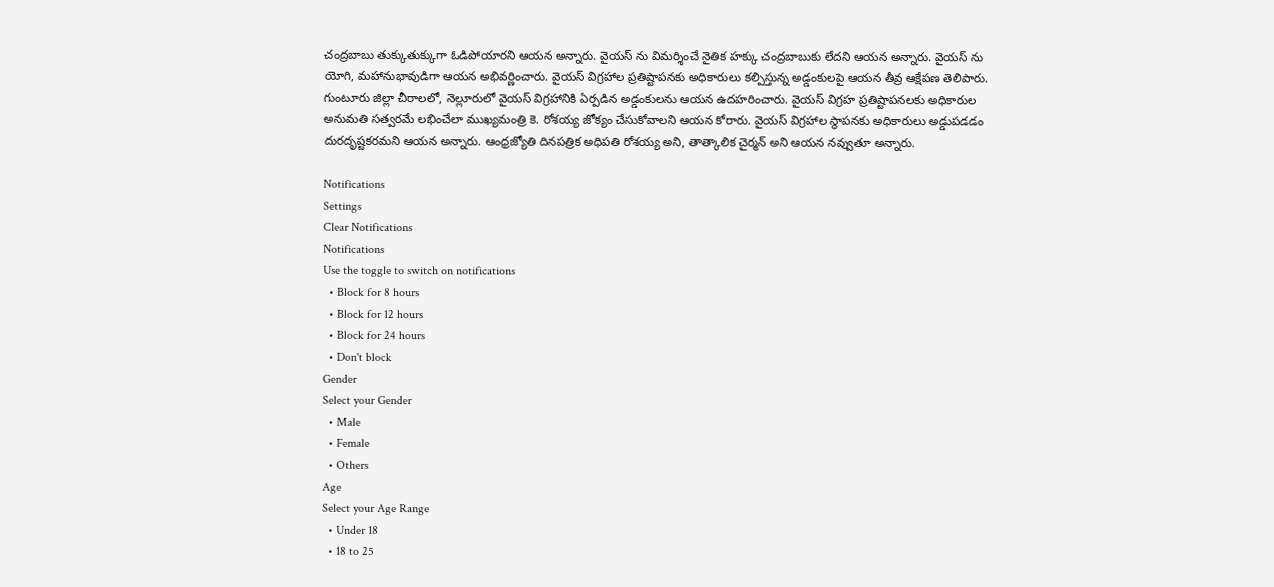చంద్రబాబు తుక్కుతుక్కుగా ఓడిపోయారని ఆయన అన్నారు. వైయస్ ను విమర్శించే నైతిక హక్కు చంద్రబాబుకు లేదని ఆయన అన్నారు. వైయస్ ను యోగి, మహానుభావుడిగా ఆయన అభివర్ణించారు. వైయస్ విగ్రహాల ప్రతిష్టాపనకు అధికారులు కల్పిస్తున్న అడ్డంకులపై ఆయన తీవ్ర ఆక్షేపణ తెలిపారు. గుంటూరు జిల్లా చీరాలలో, నెల్లూరులో వైయస్ విగ్రహానికి ఏర్పడిన అడ్డంకులను ఆయన ఉదహరించారు. వైయస్ విగ్రహ ప్రతిష్టాపనలకు అధికారుల అనుమతి సత్వరమే లభించేలా ముఖ్యమంత్రి కె. రోశయ్య జోక్యం చేసుకోవాలని ఆయన కోరారు. వైయస్ విగ్రహాల స్థాపనకు అధికారులు అడ్డుపడడం దురదృష్టకరమని ఆయన అన్నారు. ఆంధ్రజ్యోతి దినపత్రిక అధిపతి రోశయ్య అని, తాత్కాలిక చైర్మన్ అని ఆయన నవ్వుతూ అన్నారు.

Notifications
Settings
Clear Notifications
Notifications
Use the toggle to switch on notifications
  • Block for 8 hours
  • Block for 12 hours
  • Block for 24 hours
  • Don't block
Gender
Select your Gender
  • Male
  • Female
  • Others
Age
Select your Age Range
  • Under 18
  • 18 to 25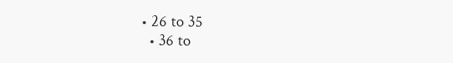• 26 to 35
  • 36 to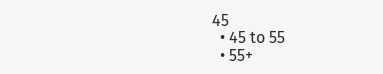45
  • 45 to 55
  • 55+